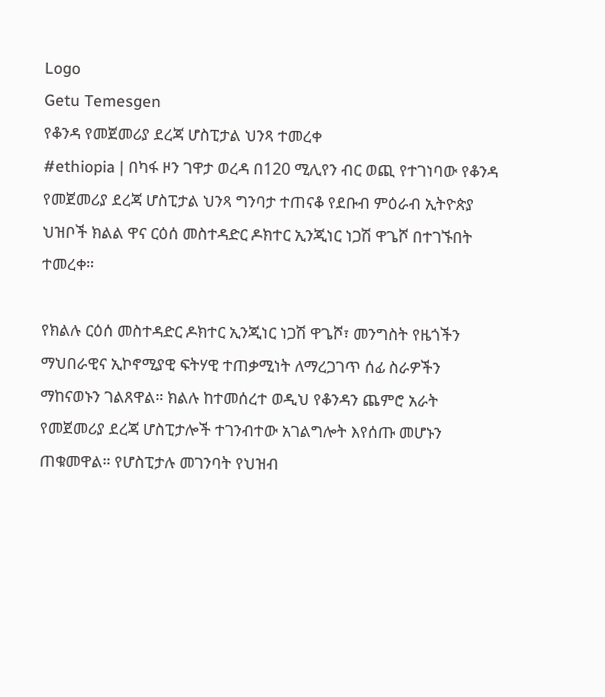Logo
Getu Temesgen
የቆንዳ የመጀመሪያ ደረጃ ሆስፒታል ህንጻ ተመረቀ
#ethiopia | በካፋ ዞን ገዋታ ወረዳ በ120 ሚሊየን ብር ወጪ የተገነባው የቆንዳ የመጀመሪያ ደረጃ ሆስፒታል ህንጻ ግንባታ ተጠናቆ የደቡብ ምዕራብ ኢትዮጵያ ህዝቦች ክልል ዋና ርዕሰ መስተዳድር ዶክተር ኢንጂነር ነጋሽ ዋጌሾ በተገኙበት ተመረቀ።

የክልሉ ርዕሰ መስተዳድር ዶክተር ኢንጂነር ነጋሽ ዋጌሾ፣ መንግስት የዜጎችን ማህበራዊና ኢኮኖሚያዊ ፍትሃዊ ተጠቃሚነት ለማረጋገጥ ሰፊ ስራዎችን ማከናወኑን ገልጸዋል። ክልሉ ከተመሰረተ ወዲህ የቆንዳን ጨምሮ አራት የመጀመሪያ ደረጃ ሆስፒታሎች ተገንብተው አገልግሎት እየሰጡ መሆኑን ጠቁመዋል። የሆስፒታሉ መገንባት የህዝብ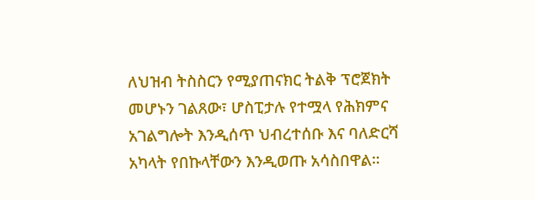ለህዝብ ትስስርን የሚያጠናክር ትልቅ ፕሮጀክት መሆኑን ገልጸው፣ ሆስፒታሉ የተሟላ የሕክምና አገልግሎት እንዲሰጥ ህብረተሰቡ እና ባለድርሻ አካላት የበኩላቸውን እንዲወጡ አሳስበዋል።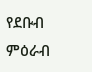የደቡብ ምዕራብ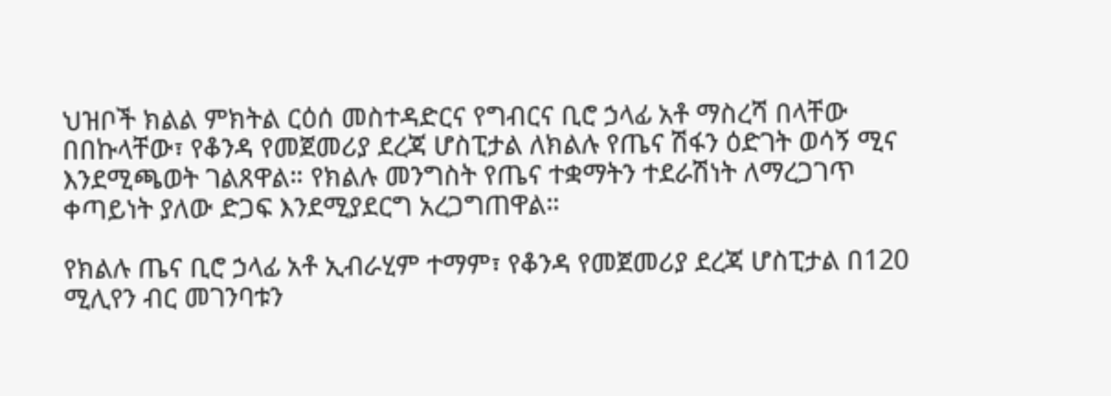ህዝቦች ክልል ምክትል ርዕሰ መስተዳድርና የግብርና ቢሮ ኃላፊ አቶ ማስረሻ በላቸው በበኩላቸው፣ የቆንዳ የመጀመሪያ ደረጃ ሆስፒታል ለክልሉ የጤና ሽፋን ዕድገት ወሳኝ ሚና እንደሚጫወት ገልጸዋል። የክልሉ መንግስት የጤና ተቋማትን ተደራሽነት ለማረጋገጥ ቀጣይነት ያለው ድጋፍ እንደሚያደርግ አረጋግጠዋል።

የክልሉ ጤና ቢሮ ኃላፊ አቶ ኢብራሂም ተማም፣ የቆንዳ የመጀመሪያ ደረጃ ሆስፒታል በ120 ሚሊየን ብር መገንባቱን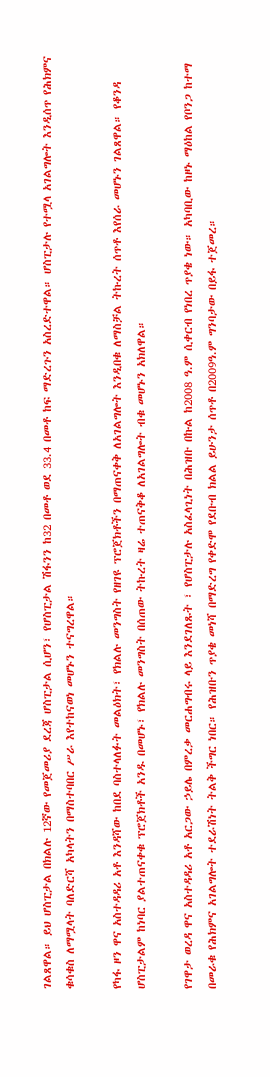ገልጸዋል። ይህ ሆስፒታል በክልሉ 12ኛው የመጀመሪያ ደረጃ ሆስፒታል ሲሆን፣ የሆስፒታል ሽፋንን ከ32 በመቶ ወደ 33.4 በመቶ ከፍ ማድረጉን አስረድተዋል። ሆስፒታሉ የተሟላ አገልግሎት እንዲሰጥ የሕክምና ቁሳቁስ ለማሟላት ባለድርሻ አካላትን በማስተባበር ሥራ እየተከናወነ መሆኑን ተናግረዋል።

የካፋ ዞን ዋና አስተዳዳሪ አቶ እንዳሻው ከበደ ባስተላለፉት መልዕክት፣ የክልሉ መንግስት የዘገዩ ፕሮጀክቶችን በማጠናቀቅ ለአገልግሎት እንዲበቁ ለማስቻል ትኩረት ሰጥቶ እየሰራ መሆኑን ገልጸዋል። የቆንዳ ሆስፒታልም ከነባር ያልተጠናቀቁ ፕሮጀክቶች አንዱ በመሆኑ፣ የክልሉ መንግስት በሰጠው ትኩረት ዛሬ ተጠናቅቆ ለአገልግሎት ብቁ መሆኑን አክለዋል።

የገዋታ ወረዳ ዋና አስተዳዳሪ አቶ አርጋው ኃይሌ በምረቃ መርሐግብሩ ላይ እንደገለጹት ፣ የሆስፒታሉ አስፈላጊነት በሕዝቡ በኩል ከ2008 ዓ.ም ሲቀርብ የነበረ ጥያቄ ነው። አካባቢው ከዞኑ ማዕከል የቦንጋ ከተማ በመራቁ የሕክምና አገልግሎት ተደራሽነት ትልቅ ችግር ነበር። የሕዝቡን ጥያቄ መነሻ በማድረግ የቀድሞ የደቡብ ክልል ይሁንታ ሰጥቶ በ2009ዓ.ም ግንባታው በይፋ ተጀመረ።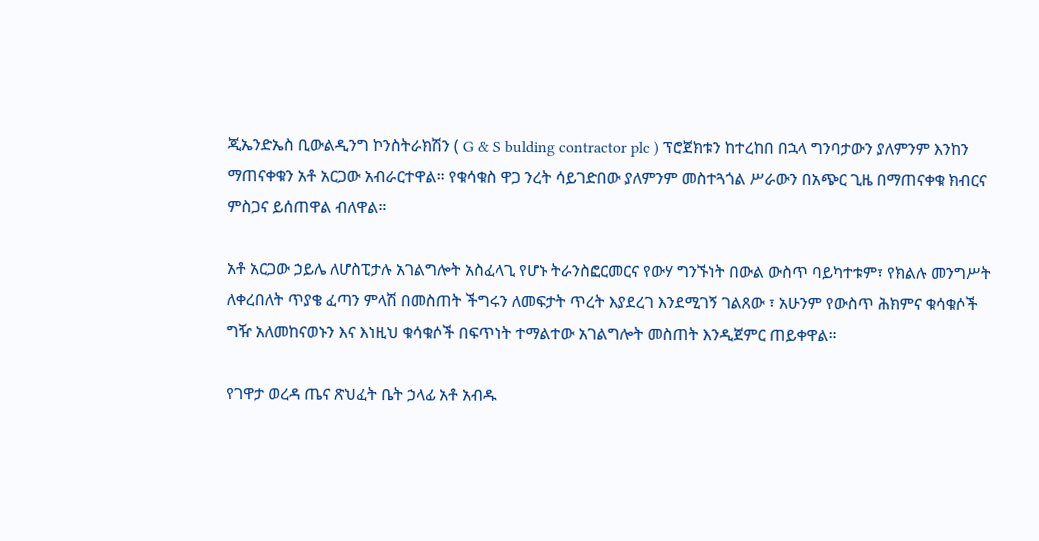ጂኤንድኤስ ቢውልዲንግ ኮንስትራክሽን ( G & S bulding contractor plc ) ፕሮጀክቱን ከተረከበ በኋላ ግንባታውን ያለምንም እንከን ማጠናቀቁን አቶ አርጋው አብራርተዋል። የቁሳቁስ ዋጋ ንረት ሳይገድበው ያለምንም መስተጓጎል ሥራውን በአጭር ጊዜ በማጠናቀቁ ክብርና ምስጋና ይሰጠዋል ብለዋል።

አቶ አርጋው ኃይሌ ለሆስፒታሉ አገልግሎት አስፈላጊ የሆኑ ትራንስፎርመርና የውሃ ግንኙነት በውል ውስጥ ባይካተቱም፣ የክልሉ መንግሥት ለቀረበለት ጥያቄ ፈጣን ምላሽ በመስጠት ችግሩን ለመፍታት ጥረት እያደረገ እንደሚገኝ ገልጸው ፣ አሁንም የውስጥ ሕክምና ቁሳቁሶች ግዥ አለመከናወኑን እና እነዚህ ቁሳቁሶች በፍጥነት ተማልተው አገልግሎት መስጠት እንዲጀምር ጠይቀዋል።

የገዋታ ወረዳ ጤና ጽህፈት ቤት ኃላፊ አቶ አብዱ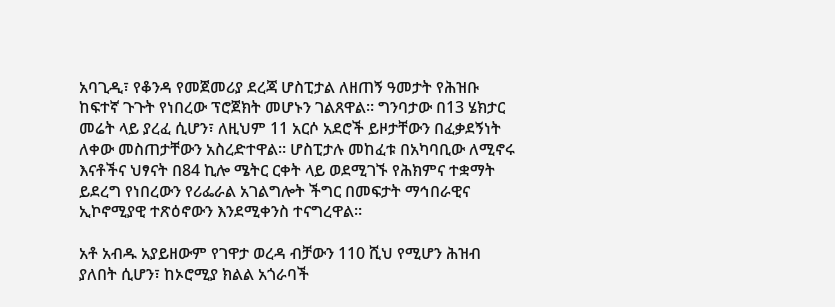አባጊዲ፣ የቆንዳ የመጀመሪያ ደረጃ ሆስፒታል ለዘጠኝ ዓመታት የሕዝቡ ከፍተኛ ጉጉት የነበረው ፕሮጀክት መሆኑን ገልጸዋል። ግንባታው በ13 ሄክታር መሬት ላይ ያረፈ ሲሆን፣ ለዚህም 11 አርሶ አደሮች ይዞታቸውን በፈቃደኝነት ለቀው መስጠታቸውን አስረድተዋል። ሆስፒታሉ መከፈቱ በአካባቢው ለሚኖሩ እናቶችና ህፃናት በ84 ኪሎ ሜትር ርቀት ላይ ወደሚገኙ የሕክምና ተቋማት ይደረግ የነበረውን የሪፌራል አገልግሎት ችግር በመፍታት ማኅበራዊና ኢኮኖሚያዊ ተጽዕኖውን እንደሚቀንስ ተናግረዋል።

አቶ አብዱ አያይዘውም የገዋታ ወረዳ ብቻውን 110 ሺህ የሚሆን ሕዝብ ያለበት ሲሆን፣ ከኦሮሚያ ክልል አጎራባች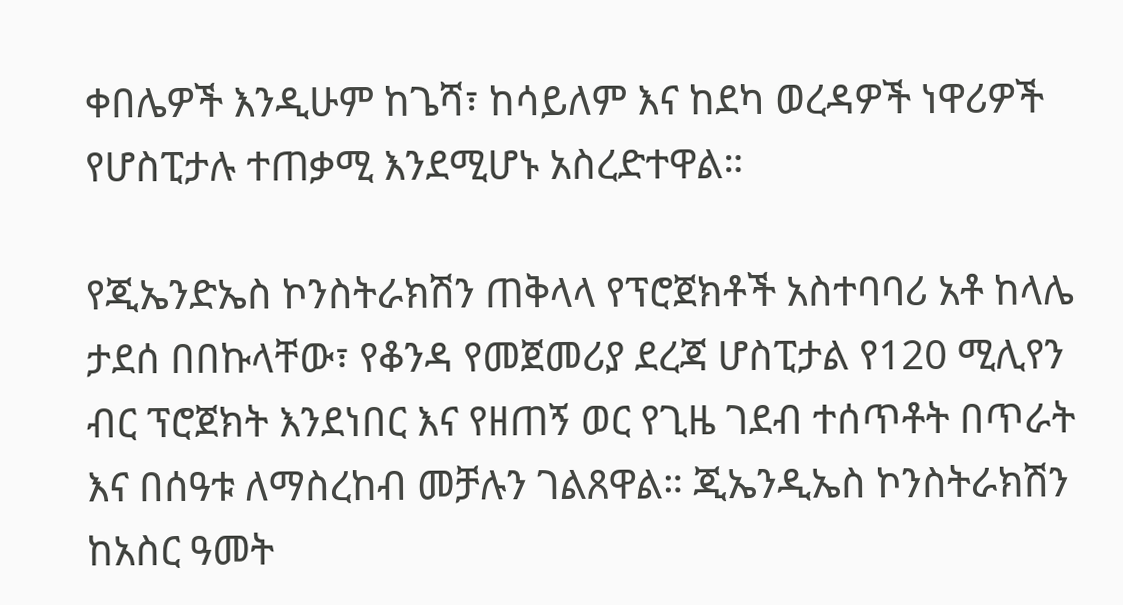ቀበሌዎች እንዲሁም ከጌሻ፣ ከሳይለም እና ከደካ ወረዳዎች ነዋሪዎች የሆስፒታሉ ተጠቃሚ እንደሚሆኑ አስረድተዋል።

የጂኤንድኤስ ኮንስትራክሽን ጠቅላላ የፕሮጀክቶች አስተባባሪ አቶ ከላሌ ታደሰ በበኩላቸው፣ የቆንዳ የመጀመሪያ ደረጃ ሆስፒታል የ120 ሚሊየን ብር ፕሮጀክት እንደነበር እና የዘጠኝ ወር የጊዜ ገደብ ተሰጥቶት በጥራት እና በሰዓቱ ለማስረከብ መቻሉን ገልጸዋል። ጂኤንዲኤስ ኮንስትራክሽን ከአስር ዓመት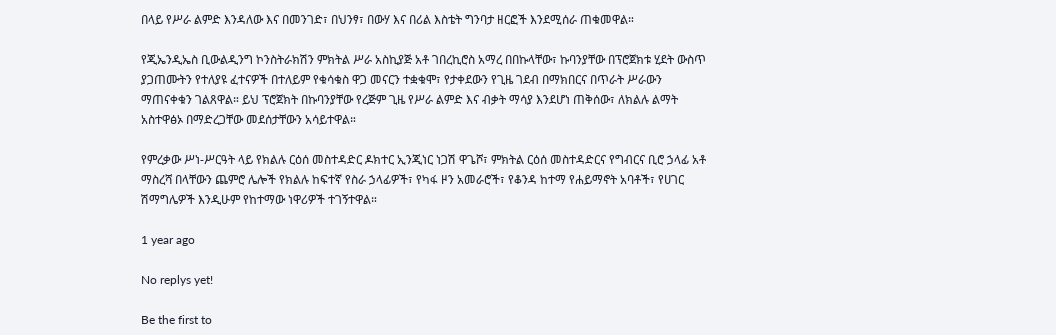በላይ የሥራ ልምድ እንዳለው እና በመንገድ፣ በህንፃ፣ በውሃ እና በሪል እስቴት ግንባታ ዘርፎች እንደሚሰራ ጠቁመዋል።

የጂኤንዲኤስ ቢውልዲንግ ኮንስትራክሽን ምክትል ሥራ አስኪያጅ አቶ ገበረኪሮስ አማረ በበኩላቸው፣ ኩባንያቸው በፕሮጀክቱ ሂደት ውስጥ ያጋጠሙትን የተለያዩ ፈተናዎች በተለይም የቁሳቁስ ዋጋ መናርን ተቋቁሞ፣ የታቀደውን የጊዜ ገደብ በማክበርና በጥራት ሥራውን ማጠናቀቁን ገልጸዋል። ይህ ፕሮጀክት በኩባንያቸው የረጅም ጊዜ የሥራ ልምድ እና ብቃት ማሳያ እንደሆነ ጠቅሰው፣ ለክልሉ ልማት አስተዋፅኦ በማድረጋቸው መደሰታቸውን አሳይተዋል።

የምረቃው ሥነ-ሥርዓት ላይ የክልሉ ርዕሰ መስተዳድር ዶክተር ኢንጂነር ነጋሽ ዋጌሾ፣ ምክትል ርዕሰ መስተዳድርና የግብርና ቢሮ ኃላፊ አቶ ማስረሻ በላቸውን ጨምሮ ሌሎች የክልሉ ከፍተኛ የስራ ኃላፊዎች፣ የካፋ ዞን አመራሮች፣ የቆንዳ ከተማ የሐይማኖት አባቶች፣ የሀገር ሽማግሌዎች እንዲሁም የከተማው ነዋሪዎች ተገኝተዋል።

1 year ago

No replys yet!

Be the first to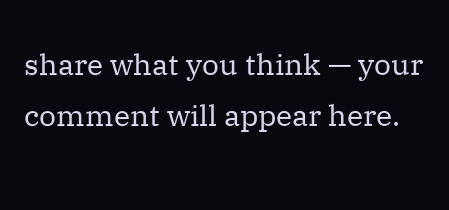share what you think — your comment will appear here.